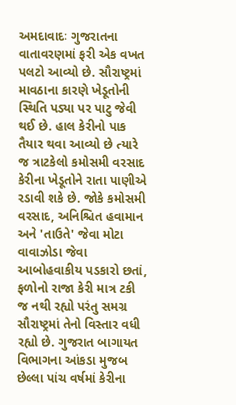અમદાવાદઃ ગુજરાતના વાતાવરણમાં ફરી એક વખત પલટો આવ્યો છે. સૌરાષ્ટ્રમાં માવઠાના કારણે ખેડૂતોની સ્થિતિ પડ્યા પર પાટુ જેવી થઈ છે. હાલ કેરીનો પાક તૈયાર થવા આવ્યો છે ત્યારે જ ત્રાટકેલો કમોસમી વરસાદ કેરીના ખેડૂતોને રાતા પાણીએ રડાવી શકે છે. જોકે કમોસમી વરસાદ, અનિશ્ચિત હવામાન અને 'તાઉતે' જેવા મોટા વાવાઝોડા જેવા આબોહવાકીય પડકારો છતાં, ફળોનો રાજા કેરી માત્ર ટકી જ નથી રહ્યો પરંતુ સમગ્ર સૌરાષ્ટ્રમાં તેનો વિસ્તાર વધી રહ્યો છે. ગુજરાત બાગાયત વિભાગના આંકડા મુજબ છેલ્લા પાંચ વર્ષમાં કેરીના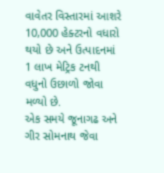વાવેતર વિસ્તારમાં આશરે 10,000 હેક્ટરનો વધારો થયો છે અને ઉત્પાદનમાં 1 લાખ મેટ્રિક ટનથી વધુનો ઉછાળો જોવા મળ્યો છે.
એક સમયે જૂનાગઢ અને ગીર સોમનાથ જેવા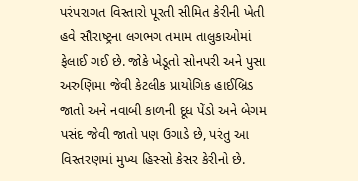પરંપરાગત વિસ્તારો પૂરતી સીમિત કેરીની ખેતી હવે સૌરાષ્ટ્રના લગભગ તમામ તાલુકાઓમાં ફેલાઈ ગઈ છે. જોકે ખેડૂતો સોનપરી અને પુસા અરુણિમા જેવી કેટલીક પ્રાયોગિક હાઈબ્રિડ જાતો અને નવાબી કાળની દૂધ પેંડો અને બેગમ પસંદ જેવી જાતો પણ ઉગાડે છે, પરંતુ આ વિસ્તરણમાં મુખ્ય હિસ્સો કેસર કેરીનો છે.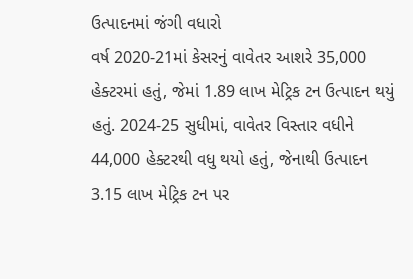ઉત્પાદનમાં જંગી વધારો
વર્ષ 2020-21માં કેસરનું વાવેતર આશરે 35,000 હેક્ટરમાં હતું, જેમાં 1.89 લાખ મેટ્રિક ટન ઉત્પાદન થયું હતું. 2024-25 સુધીમાં, વાવેતર વિસ્તાર વધીને 44,000 હેક્ટરથી વધુ થયો હતું, જેનાથી ઉત્પાદન 3.15 લાખ મેટ્રિક ટન પર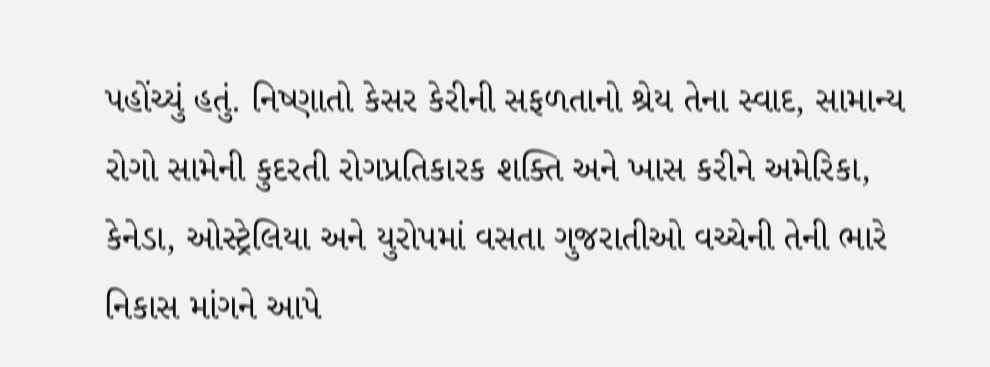પહોંચ્યું હતું. નિષ્ણાતો કેસર કેરીની સફળતાનો શ્રેય તેના સ્વાદ, સામાન્ય રોગો સામેની કુદરતી રોગપ્રતિકારક શક્તિ અને ખાસ કરીને અમેરિકા, કેનેડા, ઓસ્ટ્રેલિયા અને યુરોપમાં વસતા ગુજરાતીઓ વચ્ચેની તેની ભારે નિકાસ માંગને આપે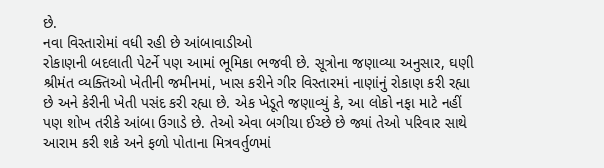છે.
નવા વિસ્તારોમાં વધી રહી છે આંબાવાડીઓ
રોકાણની બદલાતી પેટર્ને પણ આમાં ભૂમિકા ભજવી છે. સૂત્રોના જણાવ્યા અનુસાર, ઘણી શ્રીમંત વ્યક્તિઓ ખેતીની જમીનમાં, ખાસ કરીને ગીર વિસ્તારમાં નાણાંનું રોકાણ કરી રહ્યા છે અને કેરીની ખેતી પસંદ કરી રહ્યા છે. એક ખેડૂતે જણાવ્યું કે, આ લોકો નફા માટે નહીં પણ શોખ તરીકે આંબા ઉગાડે છે. તેઓ એવા બગીચા ઈચ્છે છે જ્યાં તેઓ પરિવાર સાથે આરામ કરી શકે અને ફળો પોતાના મિત્રવર્તુળમાં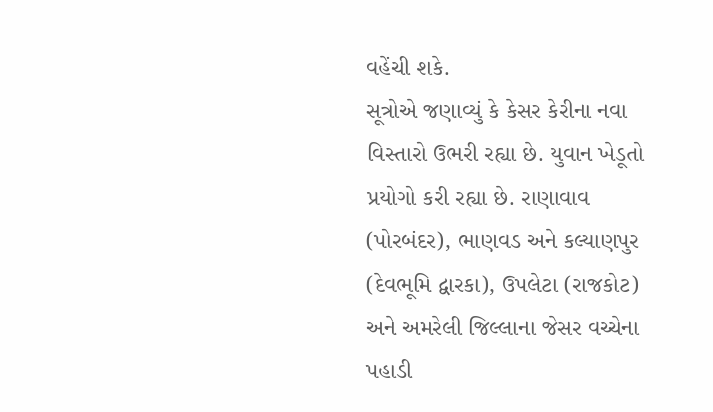વહેંચી શકે.
સૂત્રોએ જણાવ્યું કે કેસર કેરીના નવા વિસ્તારો ઉભરી રહ્યા છે. યુવાન ખેડૂતો પ્રયોગો કરી રહ્યા છે. રાણાવાવ (પોરબંદર), ભાણવડ અને કલ્યાણપુર (દેવભૂમિ દ્વારકા), ઉપલેટા (રાજકોટ) અને અમરેલી જિલ્લાના જેસર વચ્ચેના પહાડી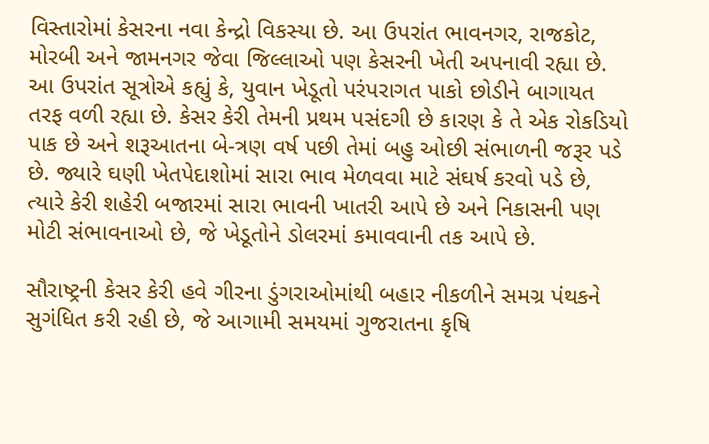વિસ્તારોમાં કેસરના નવા કેન્દ્રો વિકસ્યા છે. આ ઉપરાંત ભાવનગર, રાજકોટ, મોરબી અને જામનગર જેવા જિલ્લાઓ પણ કેસરની ખેતી અપનાવી રહ્યા છે.
આ ઉપરાંત સૂત્રોએ કહ્યું કે, યુવાન ખેડૂતો પરંપરાગત પાકો છોડીને બાગાયત તરફ વળી રહ્યા છે. કેસર કેરી તેમની પ્રથમ પસંદગી છે કારણ કે તે એક રોકડિયો પાક છે અને શરૂઆતના બે-ત્રણ વર્ષ પછી તેમાં બહુ ઓછી સંભાળની જરૂર પડે છે. જ્યારે ઘણી ખેતપેદાશોમાં સારા ભાવ મેળવવા માટે સંઘર્ષ કરવો પડે છે, ત્યારે કેરી શહેરી બજારમાં સારા ભાવની ખાતરી આપે છે અને નિકાસની પણ મોટી સંભાવનાઓ છે, જે ખેડૂતોને ડોલરમાં કમાવવાની તક આપે છે.

સૌરાષ્ટ્રની કેસર કેરી હવે ગીરના ડુંગરાઓમાંથી બહાર નીકળીને સમગ્ર પંથકને સુગંધિત કરી રહી છે, જે આગામી સમયમાં ગુજરાતના કૃષિ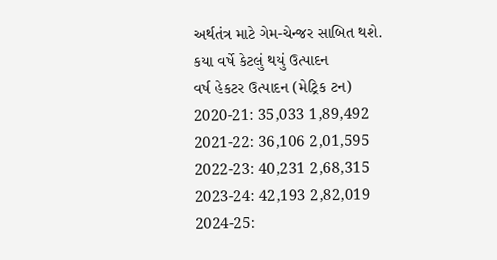અર્થતંત્ર માટે ગેમ-ચેન્જર સાબિત થશે.
કયા વર્ષે કેટલું થયું ઉત્પાદન
વર્ષ હેકટર ઉત્પાદન (મેટ્રિક ટન)
2020-21: 35,033 1,89,492
2021-22: 36,106 2,01,595
2022-23: 40,231 2,68,315
2023-24: 42,193 2,82,019
2024-25: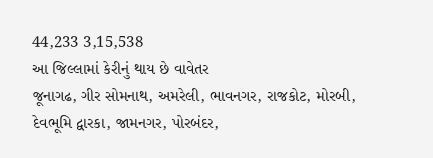44,233 3,15,538
આ જિલ્લામાં કેરીનું થાય છે વાવેતર
જૂનાગઢ, ગીર સોમનાથ, અમરેલી, ભાવનગર, રાજકોટ, મોરબી, દેવભૂમિ દ્વારકા, જામનગર, પોરબંદર,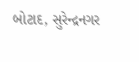બોટાદ, સુરેન્દ્રનગર